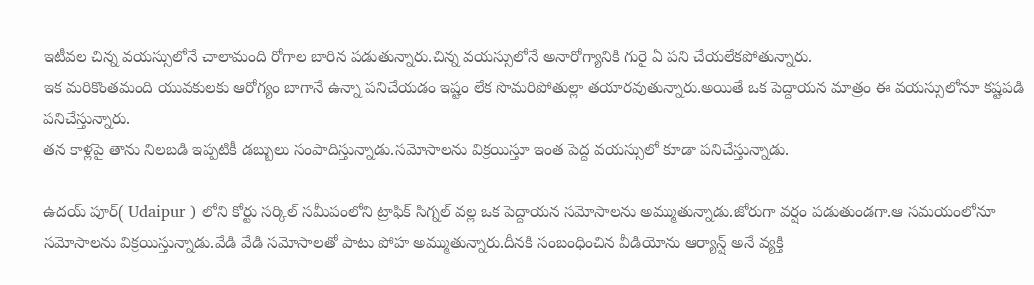ఇటీవల చిన్న వయస్సులోనే చాలామంది రోగాల బారిన పడుతున్నారు.చిన్న వయస్సులోనే అనారోగ్యానికి గురై ఏ పని చేయలేకపోతున్నారు.
ఇక మరికొంతమంది యువకులకు ఆరోగ్యం బాగానే ఉన్నా పనిచేయడం ఇష్టం లేక సొమరిపోతుల్లా తయారవుతున్నారు.అయితే ఒక పెద్దాయన మాత్రం ఈ వయస్సులోనూ కష్టపడి పనిచేస్తున్నారు.
తన కాళ్లపై తాను నిలబడి ఇప్పటికీ డబ్బులు సంపాదిస్తున్నాడు.సమోసాలను విక్రయిస్తూ ఇంత పెద్ద వయస్సులో కూడా పనిచేస్తున్నాడు.

ఉదయ్ పూర్( Udaipur ) లోని కోర్టు సర్కిల్ సమీపంలోని ట్రాఫిక్ సిగ్నల్ వల్ల ఒక పెద్దాయన సమోసాలను అమ్ముతున్నాడు.జోరుగా వర్షం పడుతుండగా.ఆ సమయంలోనూ సమోసాలను విక్రయిస్తున్నాడు.వేడి వేడి సమోసాలతో పాటు పోహ అమ్ముతున్నారు.దీనకి సంబంధించిన వీడియోను ఆర్యాన్ష్ అనే వ్యక్తి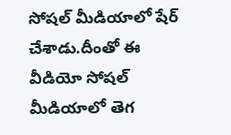సోషల్ మీడియాలో షేర్ చేశాడు.దీంతో ఈ వీడియో సోషల్ మీడియాలో తెగ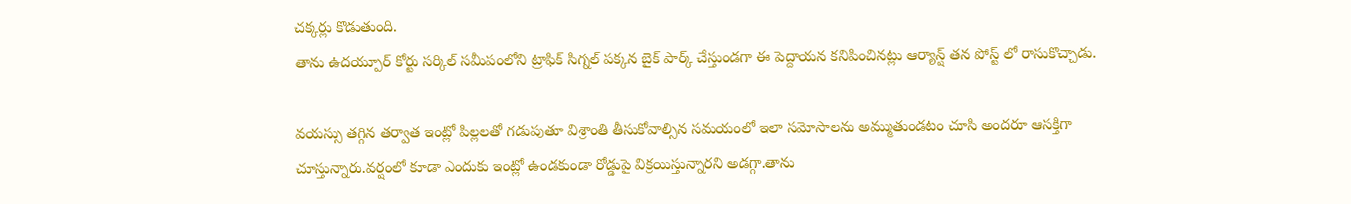చక్కర్లు కొడుతుంది.
తాను ఉదయ్పూర్ కోర్టు సర్కిల్ సమీపంలోని ట్రాఫిక్ సిగ్నల్ పక్కన బైక్ పార్క్ చేస్తుండగా ఈ పెద్దాయన కనిపించినట్లు ఆర్యాన్ష్ తన పోస్ట్ లో రాసుకొచ్చాడు.

వయస్సు తగ్గిన తర్వాత ఇంట్లో పిల్లలతో గడుపుతూ విశ్రాంతి తీసుకోవాల్సిన సమయంలో ఇలా సమోసాలను అమ్ముతుండటం చూసి అందరూ ఆసక్తిగా చూస్తున్నారు.వర్షంలో కూడా ఎందుకు ఇంట్లో ఉండకుండా రోడ్డుపై విక్రయిస్తున్నారని అడగ్గా.తాను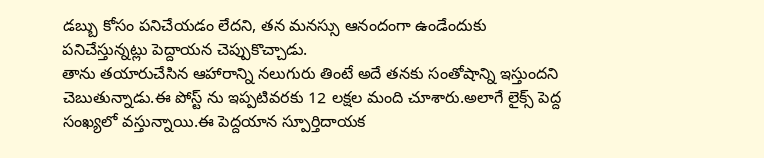డబ్బు కోసం పనిచేయడం లేదని, తన మనస్సు ఆనందంగా ఉండేందుకు పనిచేస్తున్నట్లు పెద్దాయన చెప్పుకొచ్చాడు.
తాను తయారుచేసిన ఆహారాన్ని నలుగురు తింటే అదే తనకు సంతోషాన్ని ఇస్తుందని చెబుతున్నాడు.ఈ పోస్ట్ ను ఇప్పటివరకు 12 లక్షల మంది చూశారు.అలాగే లైక్స్ పెద్ద సంఖ్యలో వస్తున్నాయి.ఈ పెద్దయాన స్పూర్తిదాయక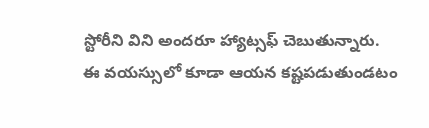స్టోరీని విని అందరూ హ్యాట్సఫ్ చెబుతున్నారు.
ఈ వయస్సులో కూడా ఆయన కష్టపడుతుండటం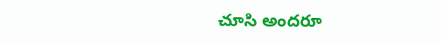చూసి అందరూ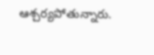ఆశ్చర్యపోతున్నారు.